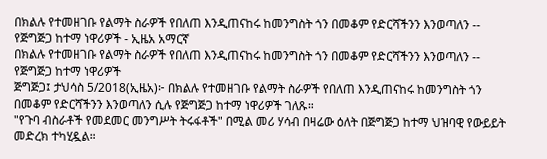በክልሉ የተመዘገቡ የልማት ስራዎች የበለጠ እንዲጠናከሩ ከመንግስት ጎን በመቆም የድርሻችንን እንወጣለን -- የጅግጅጋ ከተማ ነዋሪዎች - ኢዜአ አማርኛ
በክልሉ የተመዘገቡ የልማት ስራዎች የበለጠ እንዲጠናከሩ ከመንግስት ጎን በመቆም የድርሻችንን እንወጣለን -- የጅግጅጋ ከተማ ነዋሪዎች
ጅግጅጋ፤ ታህሳስ 5/2018(ኢዜአ)፦ በክልሉ የተመዘገቡ የልማት ስራዎች የበለጠ እንዲጠናከሩ ከመንግስት ጎን በመቆም የድርሻችንን እንወጣለን ሲሉ የጅግጅጋ ከተማ ነዋሪዎች ገለጹ።
"የጉባ ብስራቶች የመደመር መንግሥት ትሩፋቶች" በሚል መሪ ሃሳብ በዛሬው ዕለት በጅግጅጋ ከተማ ህዝባዊ የውይይት መድረክ ተካሂዷል።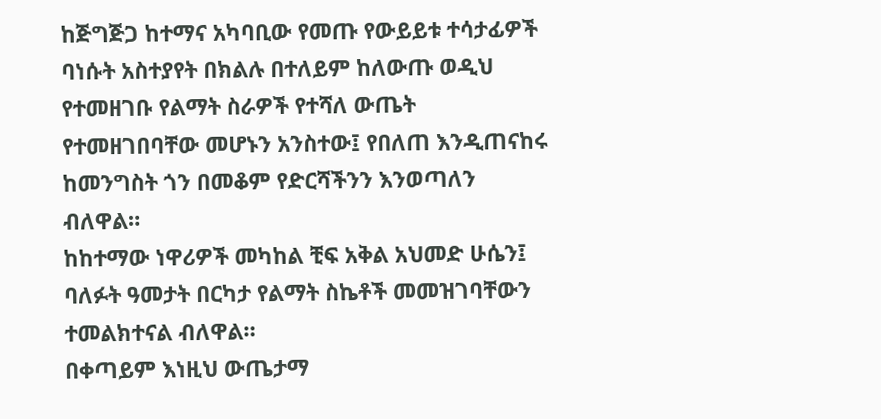ከጅግጅጋ ከተማና አካባቢው የመጡ የውይይቱ ተሳታፊዎች ባነሱት አስተያየት በክልሉ በተለይም ከለውጡ ወዲህ የተመዘገቡ የልማት ስራዎች የተሻለ ውጤት የተመዘገበባቸው መሆኑን አንስተው፤ የበለጠ እንዲጠናከሩ ከመንግስት ጎን በመቆም የድርሻችንን እንወጣለን ብለዋል።
ከከተማው ነዋሪዎች መካከል ቺፍ አቅል አህመድ ሁሴን፤ ባለፉት ዓመታት በርካታ የልማት ስኬቶች መመዝገባቸውን ተመልክተናል ብለዋል።
በቀጣይም እነዚህ ውጤታማ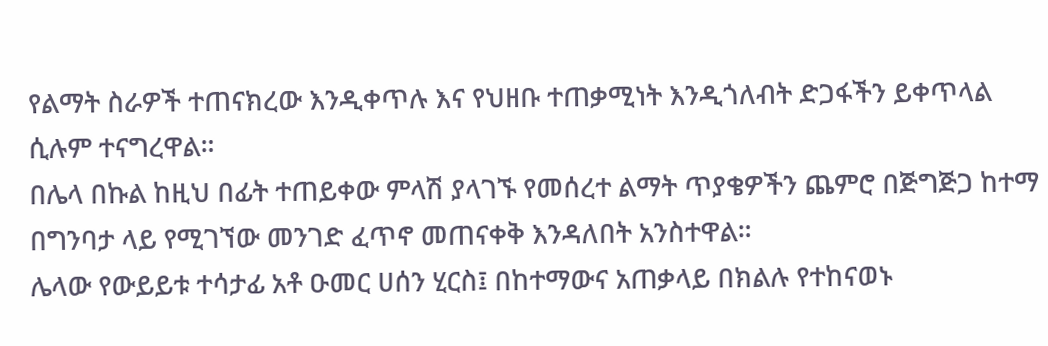የልማት ስራዎች ተጠናክረው እንዲቀጥሉ እና የህዘቡ ተጠቃሚነት እንዲጎለብት ድጋፋችን ይቀጥላል ሲሉም ተናግረዋል።
በሌላ በኩል ከዚህ በፊት ተጠይቀው ምላሽ ያላገኙ የመሰረተ ልማት ጥያቄዎችን ጨምሮ በጅግጅጋ ከተማ በግንባታ ላይ የሚገኘው መንገድ ፈጥኖ መጠናቀቅ እንዳለበት አንስተዋል።
ሌላው የውይይቱ ተሳታፊ አቶ ዑመር ሀሰን ሂርስ፤ በከተማውና አጠቃላይ በክልሉ የተከናወኑ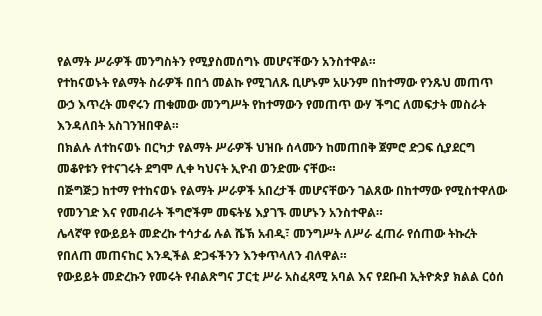የልማት ሥራዎች መንግስትን የሚያስመሰግኑ መሆናቸውን አንስተዋል።
የተከናወኑት የልማት ስራዎች በበጎ መልኩ የሚገለጹ ቢሆኑም አሁንም በከተማው የንጹህ መጠጥ ውኃ እጥረት መኖሩን ጠቁመው መንግሥት የከተማውን የመጠጥ ውሃ ችግር ለመፍታት መስራት እንዳለበት አስገንዝበዋል።
በክልሉ ለተከናወኑ በርካታ የልማት ሥራዎች ህዝቡ ሰላሙን ከመጠበቅ ጀምሮ ድጋፍ ሲያደርግ መቆየቱን የተናገሩት ደግሞ ሊቀ ካህናት ኢዮብ ወንድሙ ናቸው።
በጅግጅጋ ከተማ የተከናወኑ የልማት ሥራዎች አበረታች መሆናቸውን ገልጸው በከተማው የሚስተዋለው የመንገድ እና የመብራት ችግሮችም መፍትሄ እያገኙ መሆኑን አንስተዋል።
ሌላኛዋ የውይይት መድረኩ ተሳታፊ ሉል ሼኽ አብዲ፣ መንግሥት ለሥራ ፈጠራ የሰጠው ትኩረት የበለጠ መጠናከር እንዲችል ድጋፋችንን እንቀጥላለን ብለዋል።
የውይይት መድረኩን የመሩት የብልጽግና ፓርቲ ሥራ አስፈጻሚ አባል እና የደቡብ ኢትዮጵያ ክልል ርዕሰ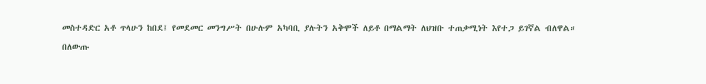መስተዳድር አቶ ጥላሁን ከበደ፤ የመደመር መንግሥት በሁሉም አካባቢ ያሉትን አቅሞች ለይቶ በማልማት ለህዝቡ ተጠቃሚነት እየተጋ ይገኛል ብለዋል።
በለውጡ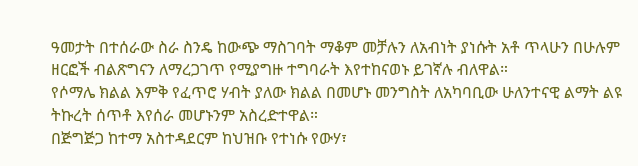ዓመታት በተሰራው ስራ ስንዴ ከውጭ ማስገባት ማቆም መቻሉን ለአብነት ያነሱት አቶ ጥላሁን በሁሉም ዘርፎች ብልጽግናን ለማረጋገጥ የሚያግዙ ተግባራት እየተከናወኑ ይገኛሉ ብለዋል።
የሶማሌ ክልል እምቅ የፈጥሮ ሃብት ያለው ክልል በመሆኑ መንግስት ለአካባቢው ሁለንተናዊ ልማት ልዩ ትኩረት ሰጥቶ እየሰራ መሆኑንም አስረድተዋል።
በጅግጅጋ ከተማ አስተዳደርም ከህዝቡ የተነሱ የውሃ፣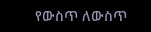የውስጥ ለውስጥ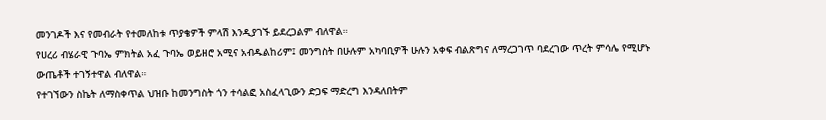መንገዶች እና የመብራት የተመለከቱ ጥያቄዎች ምላሽ እንዲያገኙ ይደረጋልም ብለዋል።
የሀረሪ ብሄራዊ ጉባኤ ምክትል አፈ ጉባኤ ወይዘሮ አሚና አብዱልከሪም፤ መንግስት በሁሉም አካባቢዎች ሁሉን አቀፍ ብልጽግና ለማረጋገጥ ባደረገው ጥረት ምሳሌ የሚሆኑ ውጤቶች ተገኝተዋል ብለዋል።
የተገኘውን ስኬት ለማስቀጥል ህዝቡ ከመንግስት ጎን ተሳልፎ አስፈላጊውን ድጋፍ ማድረግ እንዳለበትም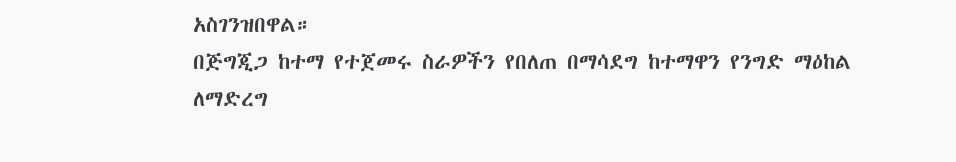አስገንዝበዋል።
በጅግጂጋ ከተማ የተጀመሩ ስራዎችን የበለጠ በማሳደግ ከተማዋን የንግድ ማዕከል ለማድረግ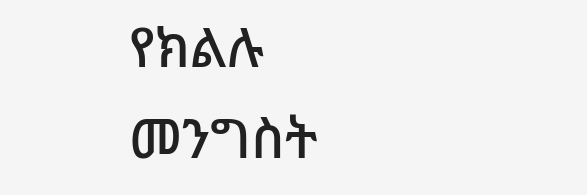የክልሉ መንግስት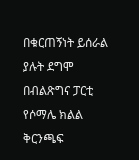በቁርጠኝነት ይሰራል ያሉት ደግሞ በብልጽግና ፓርቲ የሶማሌ ክልል ቅርንጫፍ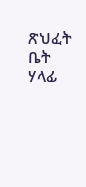ጽህፈት ቤት ሃላፊ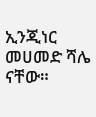ኢንጂነር መሀመድ ሻሌ ናቸው።